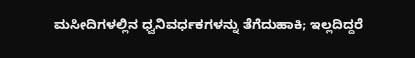ಮಸೀದಿಗಳಲ್ಲಿನ ಧ್ವನಿವರ್ಧಕಗಳನ್ನು ತೆಗೆದುಹಾಕಿ; ಇಲ್ಲದಿದ್ದರೆ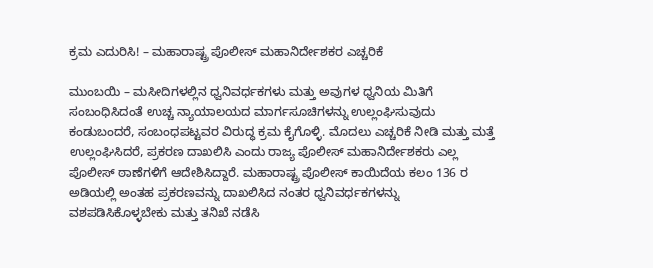ಕ್ರಮ ಎದುರಿಸಿ! – ಮಹಾರಾಷ್ಟ್ರ ಪೊಲೀಸ್ ಮಹಾನಿರ್ದೇಶಕರ ಎಚ್ಚರಿಕೆ

ಮುಂಬಯಿ – ಮಸೀದಿಗಳಲ್ಲಿನ ಧ್ವನಿವರ್ಧಕಗಳು ಮತ್ತು ಅವುಗಳ ಧ್ವನಿಯ ಮಿತಿಗೆ ಸಂಬಂಧಿಸಿದಂತೆ ಉಚ್ಚ ನ್ಯಾಯಾಲಯದ ಮಾರ್ಗಸೂಚಿಗಳನ್ನು ಉಲ್ಲಂಘಿಸುವುದು ಕಂಡುಬಂದರೆ, ಸಂಬಂಧಪಟ್ಟವರ ವಿರುದ್ಧ ಕ್ರಮ ಕೈಗೊಳ್ಳಿ. ಮೊದಲು ಎಚ್ಚರಿಕೆ ನೀಡಿ ಮತ್ತು ಮತ್ತೆ ಉಲ್ಲಂಘಿಸಿದರೆ, ಪ್ರಕರಣ ದಾಖಲಿಸಿ ಎಂದು ರಾಜ್ಯ ಪೊಲೀಸ್ ಮಹಾನಿರ್ದೇಶಕರು ಎಲ್ಲ ಪೊಲೀಸ್ ಠಾಣೆಗಳಿಗೆ ಆದೇಶಿಸಿದ್ದಾರೆ. ಮಹಾರಾಷ್ಟ್ರ ಪೊಲೀಸ್ ಕಾಯಿದೆಯ ಕಲಂ 136 ರ ಅಡಿಯಲ್ಲಿ ಅಂತಹ ಪ್ರಕರಣವನ್ನು ದಾಖಲಿಸಿದ ನಂತರ ಧ್ವನಿವರ್ಧಕಗಳನ್ನು ವಶಪಡಿಸಿಕೊಳ್ಳಬೇಕು ಮತ್ತು ತನಿಖೆ ನಡೆಸಿ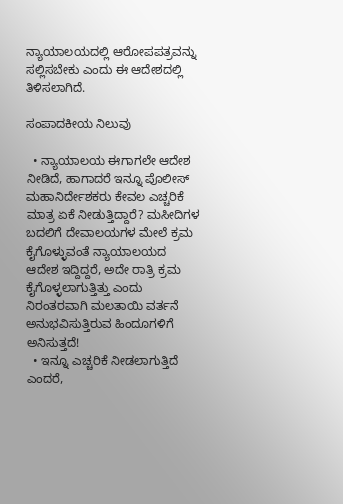ನ್ಯಾಯಾಲಯದಲ್ಲಿ ಆರೋಪಪತ್ರವನ್ನು ಸಲ್ಲಿಸಬೇಕು ಎಂದು ಈ ಆದೇಶದಲ್ಲಿ ತಿಳಿಸಲಾಗಿದೆ.

ಸಂಪಾದಕೀಯ ನಿಲುವು

  • ನ್ಯಾಯಾಲಯ ಈಗಾಗಲೇ ಆದೇಶ ನೀಡಿದೆ, ಹಾಗಾದರೆ ಇನ್ನೂ ಪೊಲೀಸ್ ಮಹಾನಿರ್ದೇಶಕರು ಕೇವಲ ಎಚ್ಚರಿಕೆ ಮಾತ್ರ ಏಕೆ ನೀಡುತ್ತಿದ್ದಾರೆ? ಮಸೀದಿಗಳ ಬದಲಿಗೆ ದೇವಾಲಯಗಳ ಮೇಲೆ ಕ್ರಮ ಕೈಗೊಳ್ಳುವಂತೆ ನ್ಯಾಯಾಲಯದ ಆದೇಶ ಇದ್ದಿದ್ದರೆ, ಅದೇ ರಾತ್ರಿ ಕ್ರಮ ಕೈಗೊಳ್ಳಲಾಗುತ್ತಿತ್ತು ಎಂದು ನಿರಂತರವಾಗಿ ಮಲತಾಯಿ ವರ್ತನೆ ಅನುಭವಿಸುತ್ತಿರುವ ಹಿಂದೂಗಳಿಗೆ ಅನಿಸುತ್ತದೆ!
  • ಇನ್ನೂ ಎಚ್ಚರಿಕೆ ನೀಡಲಾಗುತ್ತಿದೆ ಎಂದರೆ,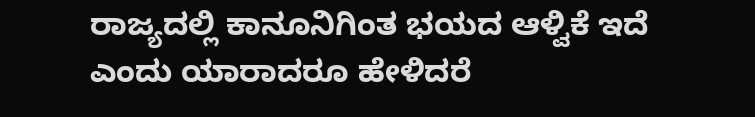ರಾಜ್ಯದಲ್ಲಿ ಕಾನೂನಿಗಿಂತ ಭಯದ ಆಳ್ವಿಕೆ ಇದೆ ಎಂದು ಯಾರಾದರೂ ಹೇಳಿದರೆ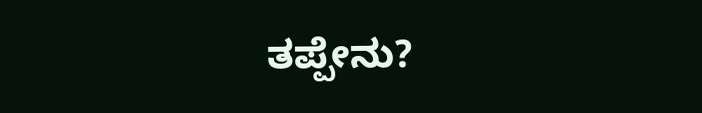ತಪ್ಪೇನು?